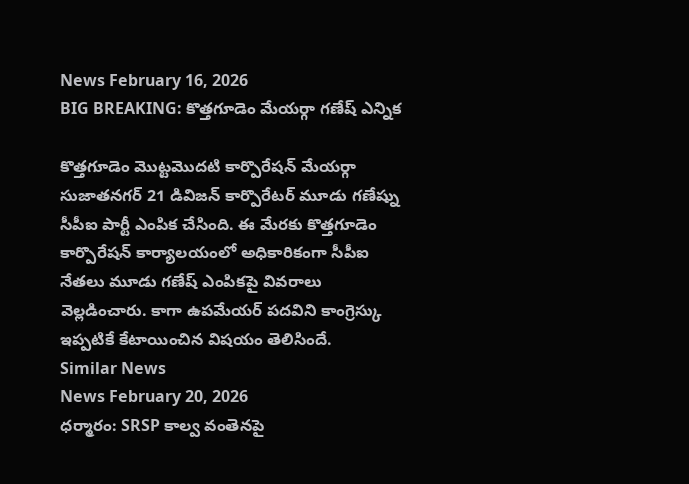News February 16, 2026
BIG BREAKING: కొత్తగూడెం మేయర్గా గణేష్ ఎన్నిక

కొత్తగూడెం మొట్టమొదటి కార్పొరేషన్ మేయర్గా సుజాతనగర్ 21 డివిజన్ కార్పొరేటర్ మూడు గణేష్ను సీపీఐ పార్టీ ఎంపిక చేసింది. ఈ మేరకు కొత్తగూడెం కార్పొరేషన్ కార్యాలయంలో అధికారికంగా సీపీఐ నేతలు మూడు గణేష్ ఎంపికపై వివరాలు వెల్లడించారు. కాగా ఉపమేయర్ పదవిని కాంగ్రెస్కు ఇప్పటికే కేటాయించిన విషయం తెలిసిందే.
Similar News
News February 20, 2026
ధర్మారం: SRSP కాల్వ వంతెనపై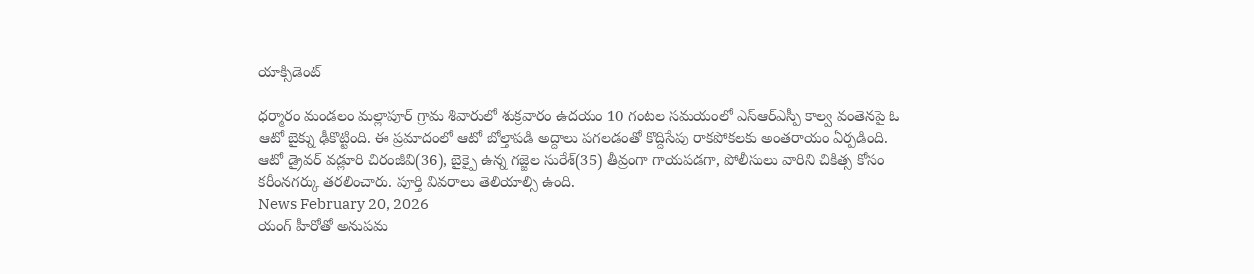యాక్సిడెంట్

ధర్మారం మండలం మల్లాపూర్ గ్రామ శివారులో శుక్రవారం ఉదయం 10 గంటల సమయంలో ఎస్ఆర్ఎస్పీ కాల్వ వంతెనపై ఓ ఆటో బైక్ను ఢీకొట్టింది. ఈ ప్రమాదంలో ఆటో బోల్తాపడి అద్దాలు పగలడంతో కొద్దిసేపు రాకపోకలకు అంతరాయం ఏర్పడింది. ఆటో డ్రైవర్ వడ్లూరి చిరంజీవి(36), బైక్పై ఉన్న గజ్జెల సురేశ్(35) తీవ్రంగా గాయపడగా, పోలీసులు వారిని చికిత్స కోసం కరీంనగర్కు తరలించారు. పూర్తి వివరాలు తెలియాల్సి ఉంది.
News February 20, 2026
యంగ్ హీరోతో అనుపమ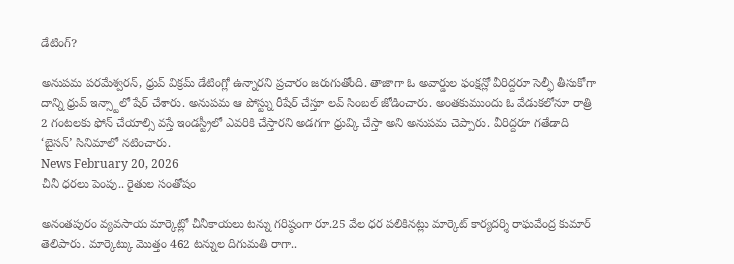డేటింగ్?

అనుపమ పరమేశ్వరన్, ధ్రువ్ విక్రమ్ డేటింగ్లో ఉన్నారని ప్రచారం జరుగుతోంది. తాజాగా ఓ అవార్డుల ఫంక్షన్లో వీరిద్దరూ సెల్ఫీ తీసుకోగా దాన్ని ధ్రువ్ ఇన్స్టాలో షేర్ చేశారు. అనుపమ ఆ పోస్ట్ను రీషేర్ చేస్తూ లవ్ సింబల్ జోడించారు. అంతకుముందు ఓ వేడుకలోనూ రాత్రి 2 గంటలకు ఫోన్ చేయాల్సి వస్తే ఇండస్ట్రీలో ఎవరికి చేస్తారని అడగగా ధ్రువ్కి చేస్తా అని అనుపమ చెప్పారు. వీరిద్దరూ గతేడాది ‘బైసన్’ సినిమాలో నటించారు.
News February 20, 2026
చీనీ ధరలు పెంపు.. రైతుల సంతోషం

అనంతపురం వ్యవసాయ మార్కెట్లో చీనీకాయలు టన్ను గరిష్ఠంగా రూ.25 వేల ధర పలికినట్లు మార్కెట్ కార్యదర్శి రాఘవేంద్ర కుమార్ తెలిపారు. మార్కెట్కు మొత్తం 462 టన్నుల దిగుమతి రాగా..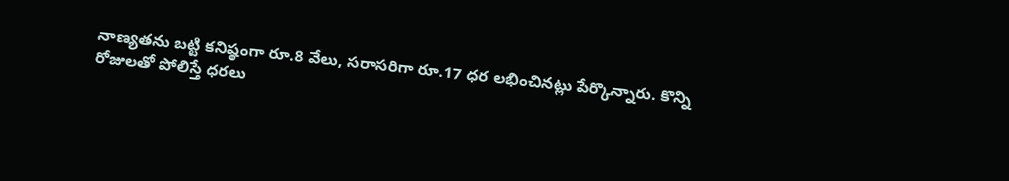నాణ్యతను బట్టి కనిష్ఠంగా రూ.8 వేలు, సరాసరిగా రూ.17 ధర లభించినట్లు పేర్కొన్నారు. కొన్ని రోజులతో పోలిస్తే ధరలు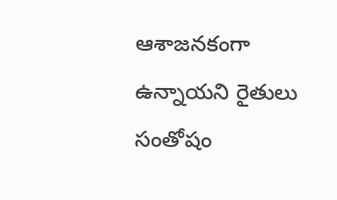ఆశాజనకంగా ఉన్నాయని రైతులు సంతోషం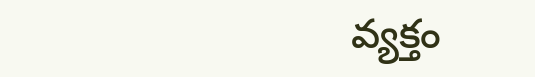వ్యక్తం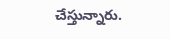చేస్తున్నారు.